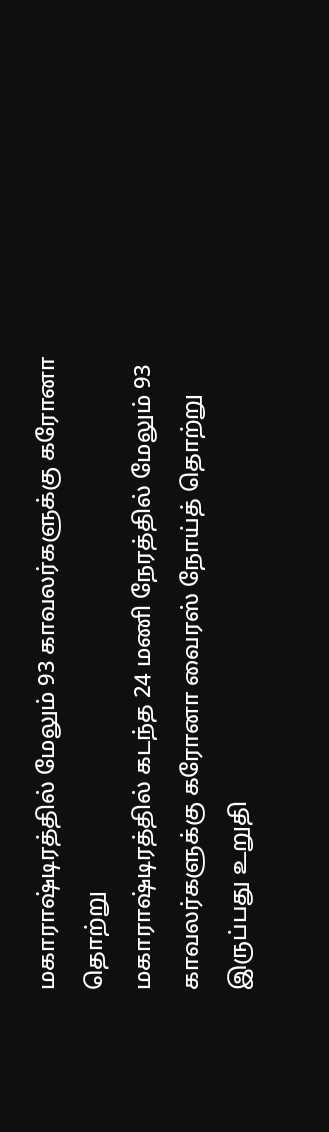மகாராஷ்டிரத்தில் மேலும் 93 காவலர்களுக்கு கரோனா தொற்று
மகாராஷ்டிரத்தில் கடந்த 24 மணி நேரத்தில் மேலும் 93 காவலர்களுக்கு கரோனா வைரஸ் நோய்த் தொற்று இருப்பது உறுதி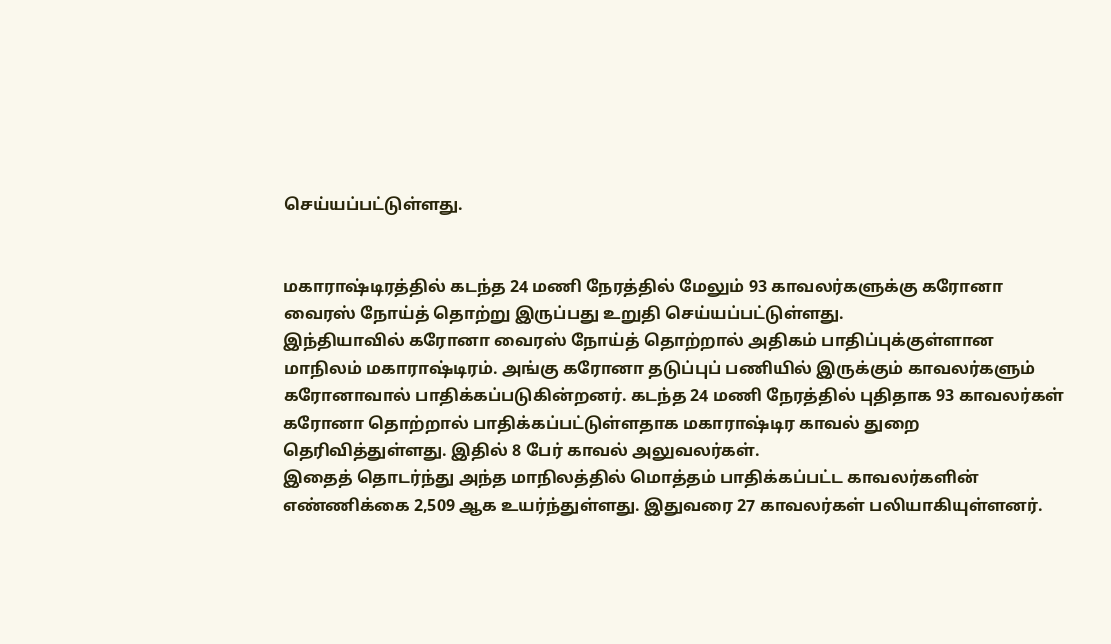செய்யப்பட்டுள்ளது.


மகாராஷ்டிரத்தில் கடந்த 24 மணி நேரத்தில் மேலும் 93 காவலர்களுக்கு கரோனா வைரஸ் நோய்த் தொற்று இருப்பது உறுதி செய்யப்பட்டுள்ளது.
இந்தியாவில் கரோனா வைரஸ் நோய்த் தொற்றால் அதிகம் பாதிப்புக்குள்ளான மாநிலம் மகாராஷ்டிரம். அங்கு கரோனா தடுப்புப் பணியில் இருக்கும் காவலர்களும் கரோனாவால் பாதிக்கப்படுகின்றனர். கடந்த 24 மணி நேரத்தில் புதிதாக 93 காவலர்கள் கரோனா தொற்றால் பாதிக்கப்பட்டுள்ளதாக மகாராஷ்டிர காவல் துறை தெரிவித்துள்ளது. இதில் 8 பேர் காவல் அலுவலர்கள்.
இதைத் தொடர்ந்து அந்த மாநிலத்தில் மொத்தம் பாதிக்கப்பட்ட காவலர்களின் எண்ணிக்கை 2,509 ஆக உயர்ந்துள்ளது. இதுவரை 27 காவலர்கள் பலியாகியுள்ளனர்.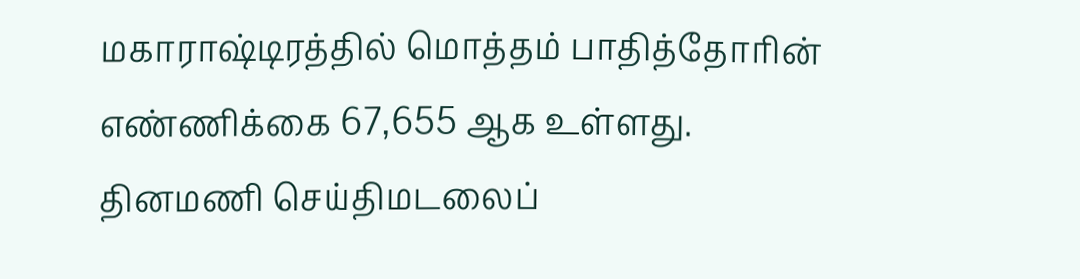மகாராஷ்டிரத்தில் மொத்தம் பாதித்தோரின் எண்ணிக்கை 67,655 ஆக உள்ளது.
தினமணி செய்திமடலைப்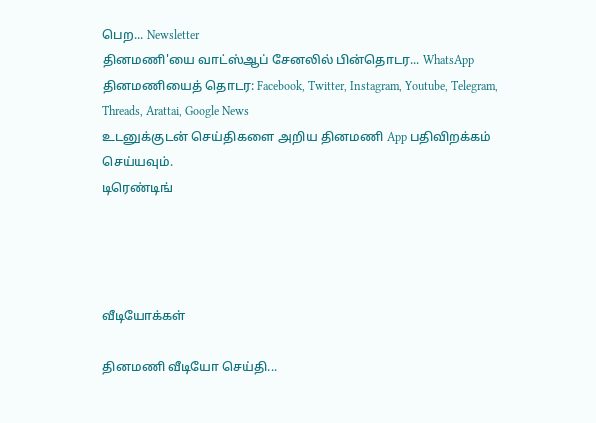பெற... Newsletter
தினமணி'யை வாட்ஸ்ஆப் சேனலில் பின்தொடர... WhatsApp
தினமணியைத் தொடர: Facebook, Twitter, Instagram, Youtube, Telegram, Threads, Arattai, Google News
உடனுக்குடன் செய்திகளை அறிய தினமணி App பதிவிறக்கம் செய்யவும்.
டிரெண்டிங்




வீடியோக்கள்

தினமணி வீடியோ செய்தி...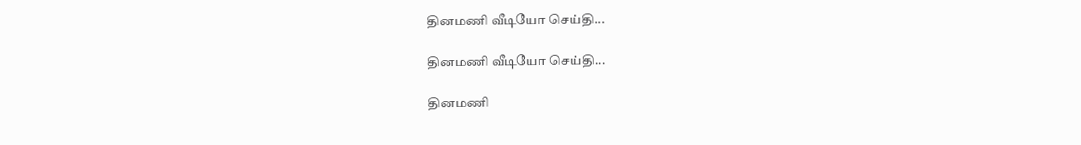தினமணி வீடியோ செய்தி...

தினமணி வீடியோ செய்தி...

தினமணி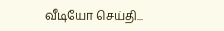வீடியோ செய்தி...